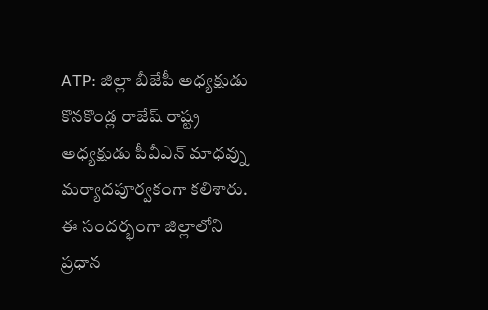ATP: జిల్లా బీజేపీ అధ్యక్షుడు కొనకొండ్ల రాజేష్ రాష్ట్ర అధ్యక్షుడు పీవీఎన్ మాధవ్ను మర్యాదపూర్వకంగా కలిశారు. ఈ సందర్భంగా జిల్లాలోని ప్రధాన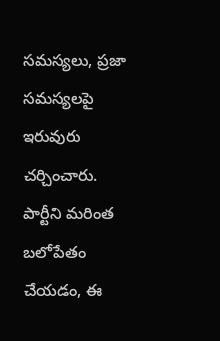సమస్యలు, ప్రజా సమస్యలపై ఇరువురు చర్చించారు. పార్టీని మరింత బలోపేతం చేయడం, ఈ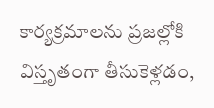కార్యక్రమాలను ప్రజల్లోకి విస్తృతంగా తీసుకెళ్లడం,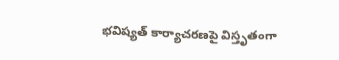భవిష్యత్ కార్యాచరణపై విస్తృతంగా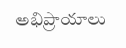అభిప్రాయాలు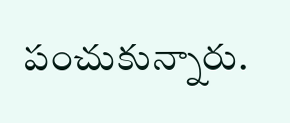పంచుకున్నారు.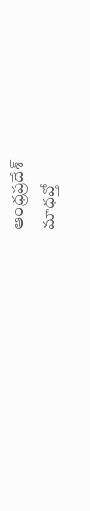ఆంధ్రప్రదేశ్
మాధవ్తో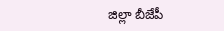జిల్లా బీజేపీ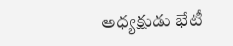అధ్యక్షుడు భేటీ